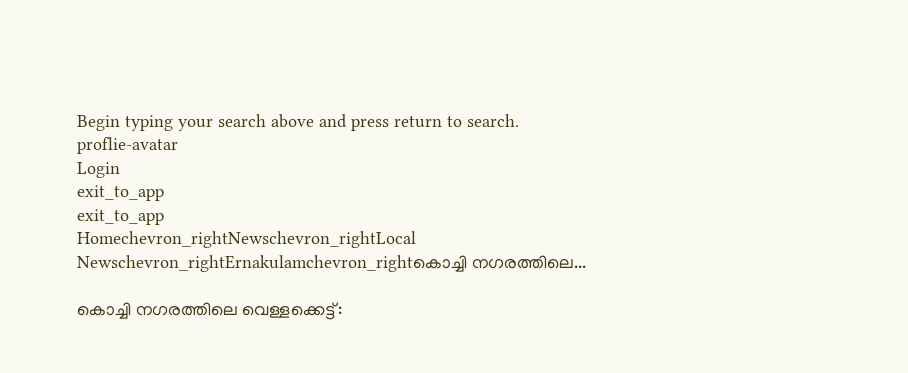Begin typing your search above and press return to search.
proflie-avatar
Login
exit_to_app
exit_to_app
Homechevron_rightNewschevron_rightLocal Newschevron_rightErnakulamchevron_rightകൊച്ചി നഗരത്തിലെ...

കൊച്ചി നഗരത്തിലെ വെള്ളക്കെട്ട്: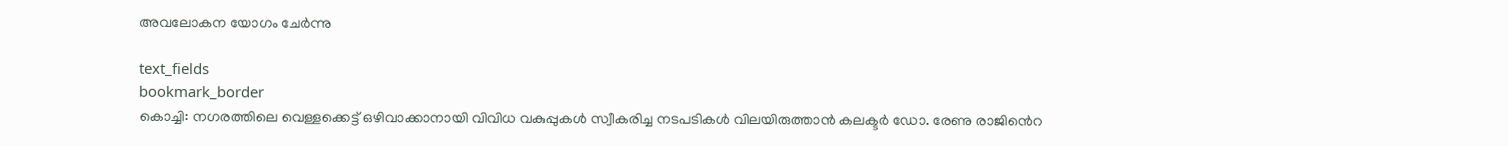അവലോകന യോഗം ചേർന്നു

text_fields
bookmark_border
കൊച്ചി: നഗരത്തിലെ വെള്ളക്കെട്ട് ഒഴിവാക്കാനായി വിവിധ വകുപ്പുകൾ സ്വീകരിച്ച നടപടികൾ വിലയിരുത്താൻ കലക്ടർ ഡോ. രേണു രാജി‍ൻെറ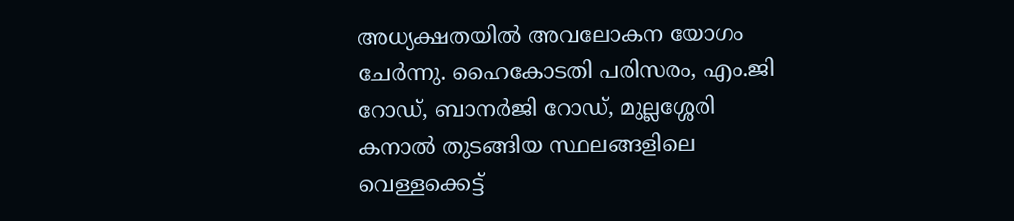അധ്യക്ഷതയിൽ അവലോകന യോഗം ചേർന്നു. ഹൈകോടതി പരിസരം, എം.ജി റോഡ്, ബാനർജി റോഡ്, മുല്ലശ്ശേരി കനാൽ തുടങ്ങിയ സ്ഥലങ്ങളിലെ വെള്ളക്കെട്ട്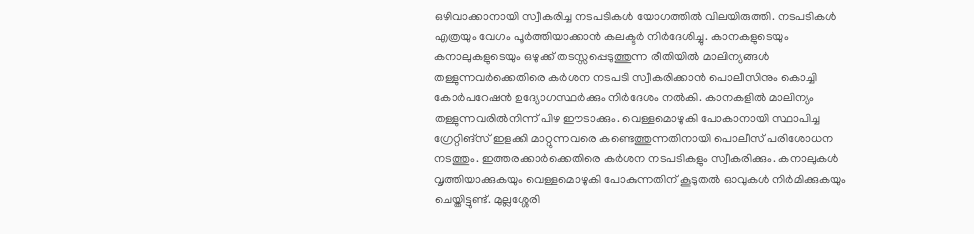ഒഴിവാക്കാനായി സ്വീകരിച്ച നടപടികൾ യോഗത്തിൽ വിലയിരുത്തി. നടപടികൾ എത്രയും വേഗം പൂർത്തിയാക്കാൻ കലക്ടർ നിർദേശിച്ചു. കാനകളുടെയും കനാലുകളുടെയും ഒഴുക്ക് തടസ്സപ്പെടുത്തുന്ന രീതിയിൽ മാലിന്യങ്ങൾ തള്ളുന്നവർക്കെതിരെ കർശന നടപടി സ്വീകരിക്കാൻ പൊലീസിനും കൊച്ചി കോർപറേഷൻ ഉദ്യോഗസ്ഥർക്കും നിർദേശം നൽകി. കാനകളിൽ മാലിന്യം തള്ളുന്നവരിൽനിന്ന് പിഴ ഈടാക്കും. വെള്ളമൊഴുകി പോകാനായി സ്ഥാപിച്ച ഗ്രേറ്റിങ്സ് ഇളക്കി മാറ്റുന്നവരെ കണ്ടെത്തുന്നതിനായി പൊലീസ് പരിശോധന നടത്തും. ഇത്തരക്കാർക്കെതിരെ കർശന നടപടികളും സ്വീകരിക്കും. കനാലുകൾ വൃത്തിയാക്കുകയും വെള്ളമൊഴുകി പോകുന്നതിന് കൂടുതൽ ഓവുകൾ നിർമിക്കുകയും ചെയ്തിട്ടുണ്ട്. മുല്ലശ്ശേരി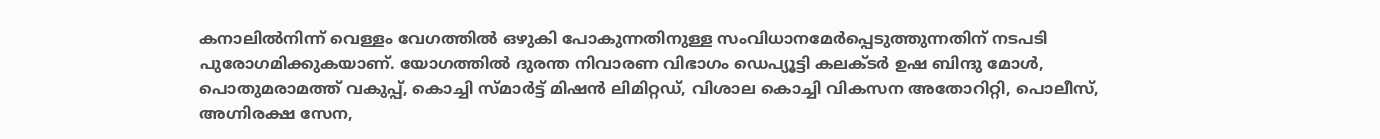കനാലിൽനിന്ന് വെള്ളം വേഗത്തിൽ ഒഴുകി പോകുന്നതിനുള്ള സംവിധാനമേർപ്പെടുത്തുന്നതിന് നടപടി പുരോഗമിക്കുകയാണ്. യോഗത്തിൽ ദുരന്ത നിവാരണ വിഭാഗം ഡെപ്യൂട്ടി കലക്ടർ ഉഷ ബിന്ദു മോൾ, പൊതുമരാമത്ത് വകുപ്പ്, കൊച്ചി സ്മാർട്ട്‌ മിഷൻ ലിമിറ്റഡ്, വിശാല കൊച്ചി വികസന അതോറിറ്റി, പൊലീസ്, അഗ്നിരക്ഷ സേന,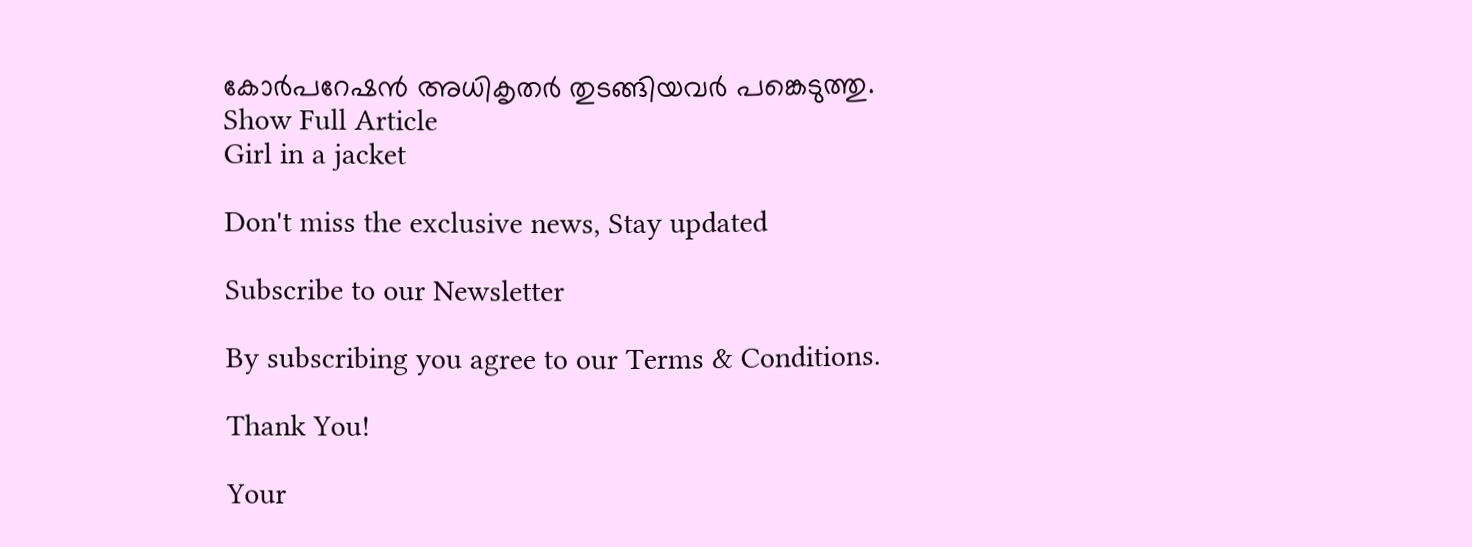കോർപറേഷൻ അധികൃതർ തുടങ്ങിയവർ പങ്കെടുത്തു.
Show Full Article
Girl in a jacket

Don't miss the exclusive news, Stay updated

Subscribe to our Newsletter

By subscribing you agree to our Terms & Conditions.

Thank You!

Your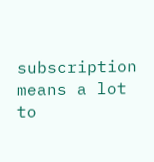subscription means a lot to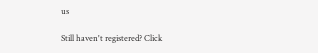us

Still haven't registered? Click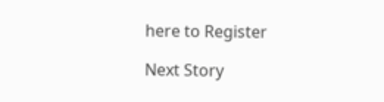here to Register

Next Story